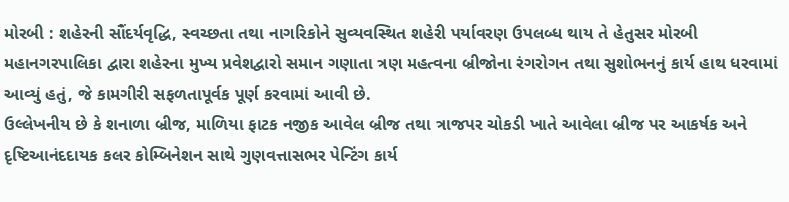મોરબી : શહેરની સૌંદર્યવૃદ્ધિ, સ્વચ્છતા તથા નાગરિકોને સુવ્યવસ્થિત શહેરી પર્યાવરણ ઉપલબ્ધ થાય તે હેતુસર મોરબી મહાનગરપાલિકા દ્વારા શહેરના મુખ્ય પ્રવેશદ્વારો સમાન ગણાતા ત્રણ મહત્વના બ્રીજોના રંગરોગન તથા સુશોભનનું કાર્ય હાથ ધરવામાં આવ્યું હતું, જે કામગીરી સફળતાપૂર્વક પૂર્ણ કરવામાં આવી છે.
ઉલ્લેખનીય છે કે શનાળા બ્રીજ, માળિયા ફાટક નજીક આવેલ બ્રીજ તથા ત્રાજપર ચોકડી ખાતે આવેલા બ્રીજ પર આકર્ષક અને દૃષ્ટિઆનંદદાયક કલર કોમ્બિનેશન સાથે ગુણવત્તાસભર પેન્ટિંગ કાર્ય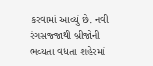કરવામાં આવ્યું છે. નવી રંગસજ્જાથી બ્રીજોની ભવ્યતા વધતા શહેરમાં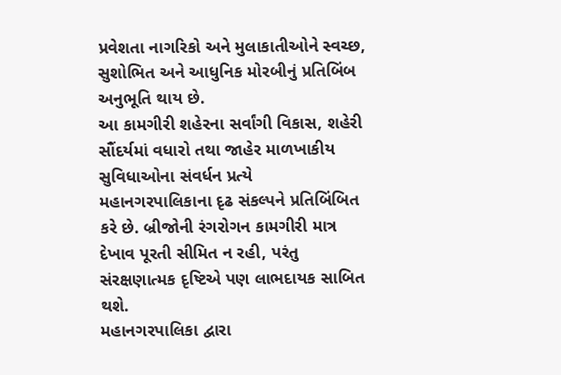પ્રવેશતા નાગરિકો અને મુલાકાતીઓને સ્વચ્છ, સુશોભિત અને આધુનિક મોરબીનું પ્રતિબિંબ અનુભૂતિ થાય છે.
આ કામગીરી શહેરના સર્વાંગી વિકાસ, શહેરી સૌંદર્યમાં વધારો તથા જાહેર માળખાકીય સુવિધાઓના સંવર્ધન પ્રત્યે મહાનગરપાલિકાના દૃઢ સંકલ્પને પ્રતિબિંબિત કરે છે. બ્રીજોની રંગરોગન કામગીરી માત્ર દેખાવ પૂરતી સીમિત ન રહી, પરંતુ સંરક્ષણાત્મક દૃષ્ટિએ પણ લાભદાયક સાબિત થશે.
મહાનગરપાલિકા દ્વારા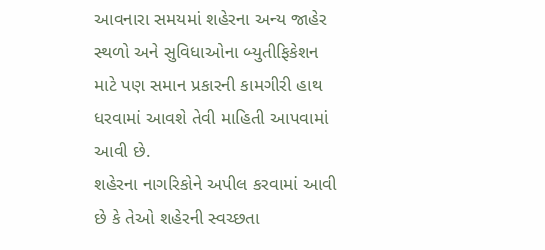આવનારા સમયમાં શહેરના અન્ય જાહેર સ્થળો અને સુવિધાઓના બ્યુતીફિકેશન માટે પણ સમાન પ્રકારની કામગીરી હાથ ધરવામાં આવશે તેવી માહિતી આપવામાં આવી છે.
શહેરના નાગરિકોને અપીલ કરવામાં આવી છે કે તેઓ શહેરની સ્વચ્છતા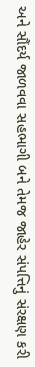અને સૌંદર્ય જાળવવા સહભાગી બને તેમજ જાહેર સંપત્તિનું સંરક્ષણ કરી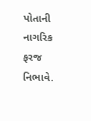પોતાની નાગરિક ફરજ નિભાવે.